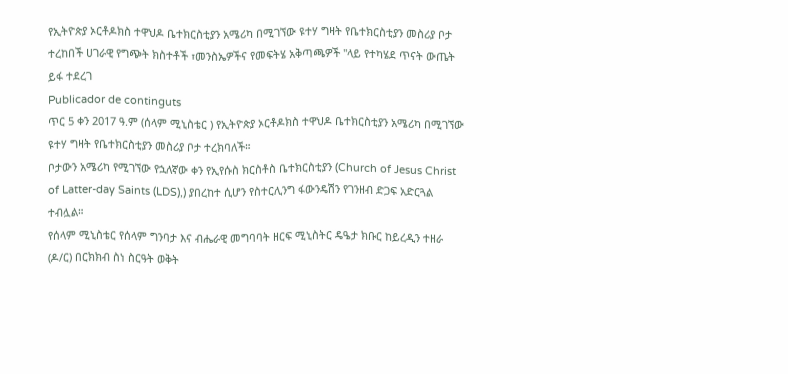የኢትዮጵያ ኦርቶዶክስ ተዋህዶ ቤተክርስቲያን አሜሪካ በሚገኘው ዩተሃ ግዛት የቤተክርስቲያን መስሪያ ቦታ ተረከበች ሀገራዊ የግጭት ክስተቶች ፣መንስኤዎችና የመፍትሄ አቅጣጫዎች "ላይ የተካሄደ ጥናት ውጤት ይፋ ተደረገ
Publicador de continguts
ጥር 5 ቀን 2017 ዓ.ም (ሰላም ሚኒስቴር ) የኢትዮጵያ ኦርቶዶክስ ተዋህዶ ቤተክርስቲያን አሜሪካ በሚገኘው ዩተሃ ግዛት የቤተክርስቲያን መስሪያ ቦታ ተረክባለች።
ቦታውን አሜሪካ የሚገኘው የኋለኛው ቀን የኢየሱስ ክርስቶስ ቤተክርስቲያን (Church of Jesus Christ of Latter-day Saints (LDS),) ያበረከተ ሲሆን የስተርሊንግ ፋውንዴሽን የገንዘብ ድጋፍ አድርጓል ተብሏል።
የሰላም ሚኒስቴር የሰላም ግንባታ እና ብሔራዊ መግባባት ዘርፍ ሚኒስትር ዴዔታ ክቡር ከይረዲን ተዘራ (ዶ/ር) በርክክብ ስነ ስርዓት ወቅት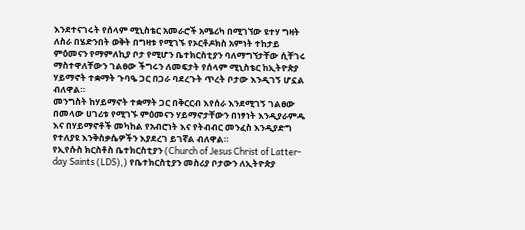እንደተናገሩት የሰላም ሚኒስቴር አመራሮች አሜሪካ በሚገኘው ዩተሃ ግዛት ለስራ በሄድንበት ወቅት በግዛቱ የሚገኙ የኦርቶዶክስ አምነት ተከታይ ምዕመናን የማምለኪያ ቦታ የሚሆን ቤተክርስቲያን ባለማግኘታቸው ሲቸገሩ ማስተዋለቸውን ገልፀው ችግሩን ለመፍታት የሰላም ሚኒስቴር ከኢትዮጵያ ሃይማኖት ተቋማት ጉባዔ ጋር በጋራ ባደረጉት ጥረት ቦታው እንዲገኝ ሆኗል ብለዋል።
መንግስት ከሃይማኖት ተቋማት ጋር በቅርርብ እየሰራ እንደሚገኝ ገልፀው በመላው ሀገሪቱ የሚገኙ ምዕመናን ሃይማኖታቸውን በነፃነት እንዲያራምዱ እና በሃይማኖቶች መካከል የአብሮነት እና የትብብር መንፈስ እንዲያድግ የተለያዩ እንቅስቃሴዎችን እያደረገ ይገኛል ብለዋል።
የኢየሱስ ክርስቶስ ቤተክርስቲያን (Church of Jesus Christ of Latter-day Saints (LDS),) የቤተክርስቲያን መስሪያ ቦታውን ለኢትዮጵያ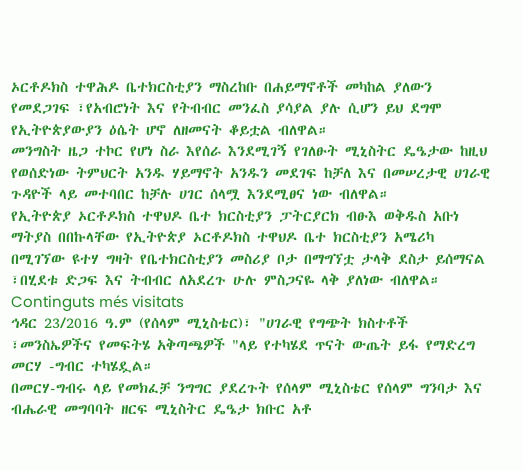ኦርቶዶክስ ተዋሕዶ ቤተክርስቲያን ማስረከቡ በሐይማኖቶች መካከል ያለውን የመደጋገፍ ፣የአብሮነት እና የትብብር መንፈስ ያሳያል ያሉ ሲሆን ይህ ደግሞ የኢትዮጵያውያን ዕሴት ሆኖ ለዘመናት ቆይቷል ብለዋል።
መንግስት ዜጋ ተኮር የሆነ ስራ እየሰራ እንደሚገኝ የገለፁት ሚኒስትር ዴዔታው ከዚህ የወሰድነው ትምህርት አንዱ ሃይማኖት አንዱን መደገፍ ከቻለ እና በመሠረታዊ ሀገራዊ ጉዳዮች ላይ መተባበር ከቻሉ ሀገር ሰላሟ እንደሚፀና ነው ብለዋል።
የኢትዮጵያ ኦርቶዶክስ ተዋህዶ ቤተ ክርስቲያን ፓትርያርክ ብፁእ ወቅዱስ አቡነ ማትያስ በበኩላቸው የኢትዮጵያ ኦርቶዶክስ ተዋህዶ ቤተ ክርስቲያን አሜሪካ በሚገኘው ዩተሃ ግዛት የቤተክርስቲያን መስሪያ ቦታ በማግኘቷ ታላቅ ደስታ ይሰማናል ፣በሂደቱ ድጋፍ እና ትብብር ለአደረጉ ሁሉ ምስጋናዬ ላቅ ያለነው ብለዋል።
Continguts més visitats
ኅዳር 23/2016 ዓ.ም (የሰላም ሚኒስቴር)፣ "ሀገራዊ የግጭት ክስተቶች ፣መንስኤዎችና የመፍትሄ አቅጣጫዎች "ላይ የተካሄደ ጥናት ውጤት ይፋ የማድረግ መርሃ -ግብር ተካሄዷል።
በመርሃ-ግብሩ ላይ የመክፈቻ ንግግር ያደረጉት የሰላም ሚኒስቴር የሰላም ግንባታ እና ብሔራዊ መግባባት ዘርፍ ሚኒስትር ዴዔታ ክቡር አቶ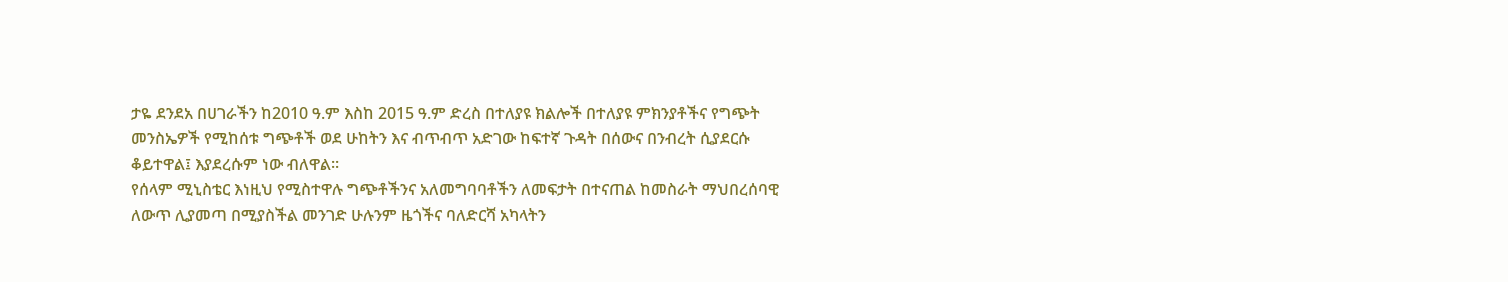ታዬ ደንደአ በሀገራችን ከ2010 ዓ.ም እስከ 2015 ዓ.ም ድረስ በተለያዩ ክልሎች በተለያዩ ምክንያቶችና የግጭት መንስኤዎች የሚከሰቱ ግጭቶች ወደ ሁከትን እና ብጥብጥ አድገው ከፍተኛ ጉዳት በሰውና በንብረት ሲያደርሱ ቆይተዋል፤ እያደረሱም ነው ብለዋል፡፡
የሰላም ሚኒስቴር እነዚህ የሚስተዋሉ ግጭቶችንና አለመግባባቶችን ለመፍታት በተናጠል ከመስራት ማህበረሰባዊ ለውጥ ሊያመጣ በሚያስችል መንገድ ሁሉንም ዜጎችና ባለድርሻ አካላትን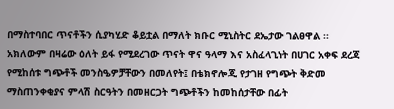በማስተባበር ጥናቶችን ሲያካሂድ ቆይቷል በማለት ክቡር ሚኒስትር ደኤታው ገልፀዋል ፡፡
አክለውም በዛሬው ዕለት ይፋ የሚደረገው ጥናት ዋና ዓላማ እና አስፈላጊነት በሀገር አቀፍ ደረጃ የሚከሰቱ ግጭቶች መንስዔዎቻቸውን በመለየት፤ በቴክኖሎጂ የታገዘ የግጭት ቅድመ ማስጠንቀቂያና ምላሽ ስርዓትን በመዘርጋት ግጭቶችን ከመከሰታቸው በፊት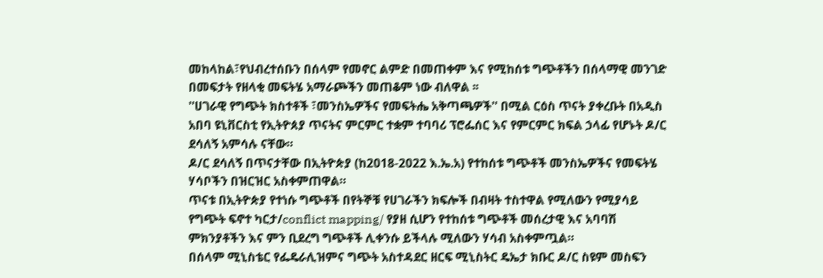መከላከል፣የህብረተሰቡን በሰላም የመኖር ልምድ በመጠቀም እና የሚከሰቱ ግጭቶችን በሰላማዊ መንገድ በመፍታት የዘላቂ መፍትሄ አማራጮችን መጠቆም ነው ብለዋል ፡፡
''ሀገራዊ የግጭት ክስተቶች ፣መንስኤዎችና የመፍትሔ አቅጣጫዎች'' በሚል ርዕስ ጥናት ያቀረቡት በአዲስ አበባ ዩኒቨርስቲ የኢትዮጰያ ጥናትና ምርምር ተቋም ተባባሪ ፕሮፌሰር እና የምርምር ክፍል ኃላፊ የሆኑት ዶ/ር ደሳለኝ አምሳሉ ናቸው።
ዶ/ር ደሳለኝ በጥናታቸው በኢትዮጵያ (ከ2018-2022 እ.ኤ.አ) የተከሰቱ ግጭቶች መንስኤዎችና የመፍትሄ ሃሳቦችን በዝርዝር አስቀምጠዋል።
ጥናቱ በኢትዮጵያ የተነሱ ግጭቶች በየትኞቹ የሀገራችን ክፍሎች በብዛት ተስተዋል የሚለውን የሚያሳይ የግጭት ፍኖተ ካርታ/conflict mapping/ የያዘ ሲሆን የተከሰቱ ግጭቶች መሰረታዊ እና አባባሽ ምክንያቶችን እና ምን ቢደረግ ግጭቶች ሊቀንሱ ይችላሉ ሚለውን ሃሳብ አስቀምጧል።
በሰላም ሚኒስቴር የፌዴራሊዝምና ግጭት አስተዳደር ዘርፍ ሚኒስትር ዴኤታ ክቡር ዶ/ር ስዩም መስፍን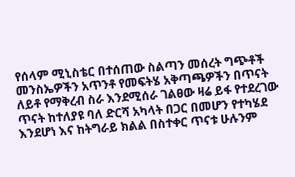የሰላም ሚኒስቴር በተሰጠው ስልጣን መሰረት ግጭቶች መንስኤዎችን አጥንቶ የመፍትሄ አቅጣጫዎችን በጥናት ለይቶ የማቅረብ ስራ እንደሚሰራ ገልፀው ዛሬ ይፋ የተደረገው ጥናት ከተለያዩ ባለ ድርሻ አካላት በጋር በመሆን የተካሄደ እንደሆነ እና ከትግራይ ክልል በስተቀር ጥናቱ ሁሉንም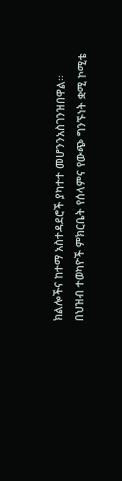ክልሎችና ከተማ አስተዳደሮች ያካተተ መሆንንአስገንዝበዋል፡፡
በህዝብ ተወካዮች ምክርቤት የሰላምና የውጭ ግንኙነት ቋሚ ኮሚቴ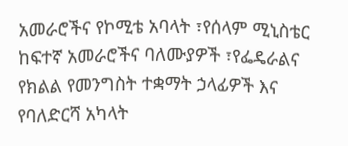አመራሮችና የኮሚቴ አባላት ፣የሰላም ሚኒስቴር ከፍተኛ አመራሮችና ባለሙያዎች ፣የፌዴራልና የክልል የመንግስት ተቋማት ኃላፊዎች እና የባለድርሻ አካላት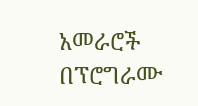አመራሮች በፕሮግራሙ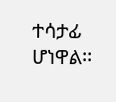ተሳታፊ ሆነዋል፡፡